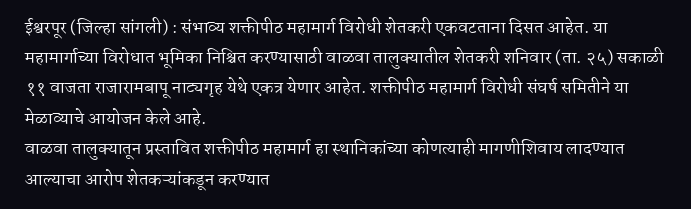ईश्वरपूर (जिल्हा सांगली) : संभाव्य शक्तीपीठ महामार्ग विरोधी शेतकरी एकवटताना दिसत आहेत. या महामार्गाच्या विरोधात भूमिका निश्चित करण्यासाठी वाळवा तालुक्यातील शेतकरी शनिवार (ता. २५) सकाळी ११ वाजता राजारामबापू नाट्यगृह येथे एकत्र येणार आहेत. शक्तीपीठ महामार्ग विरोधी संघर्ष समितीने या मेळाव्याचे आयोजन केले आहे.
वाळवा तालुक्यातून प्रस्तावित शक्तीपीठ महामार्ग हा स्थानिकांच्या कोणत्याही मागणीशिवाय लादण्यात आल्याचा आरोप शेतकऱ्यांकडून करण्यात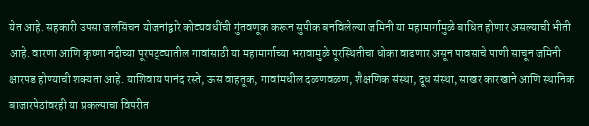येत आहे. सहकारी उपसा जलसिंचन योजनांद्वारे कोट्यवधींची गुंतवणूक करून सुपीक बनविलेल्या जमिनी या महामार्गामुळे बाधित होणार असल्याची भीती आहे. वारणा आणि कृष्णा नदीच्या पूरपट्ट्यातील गावांसाठी या महामार्गाच्या भरावामुळे पूरस्थितीचा धोका वाढणार असून पावसाचे पाणी साचून जमिनी क्षारपड होण्याची शक्यता आहे. याशिवाय पानंद रस्ते, ऊस वाहतूक, गावांमधील दळणवळण, शैक्षणिक संस्था, दूध संस्था, साखर कारखाने आणि स्थानिक बाजारपेठांवरही या प्रकल्पाचा विपरीत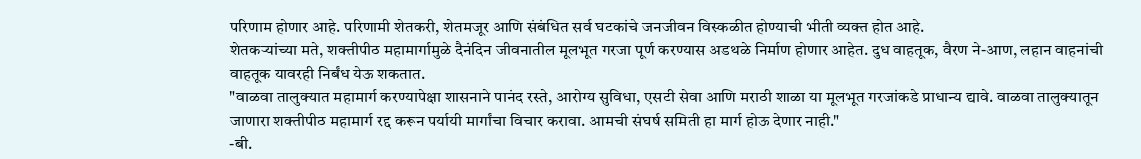परिणाम होणार आहे. परिणामी शेतकरी, शेतमजूर आणि संबंधित सर्व घटकांचे जनजीवन विस्कळीत होण्याची भीती व्यक्त होत आहे.
शेतकऱ्यांच्या मते, शक्तीपीठ महामार्गामुळे दैनंदिन जीवनातील मूलभूत गरजा पूर्ण करण्यास अडथळे निर्माण होणार आहेत. दुध वाहतूक, वैरण ने-आण, लहान वाहनांची वाहतूक यावरही निर्बंध येऊ शकतात.
"वाळवा तालुक्यात महामार्ग करण्यापेक्षा शासनाने पानंद रस्ते, आरोग्य सुविधा, एसटी सेवा आणि मराठी शाळा या मूलभूत गरजांकडे प्राधान्य द्यावे. वाळवा तालुक्यातून जाणारा शक्तीपीठ महामार्ग रद्द करून पर्यायी मार्गांचा विचार करावा. आमची संघर्ष समिती हा मार्ग होऊ देणार नाही."
-बी.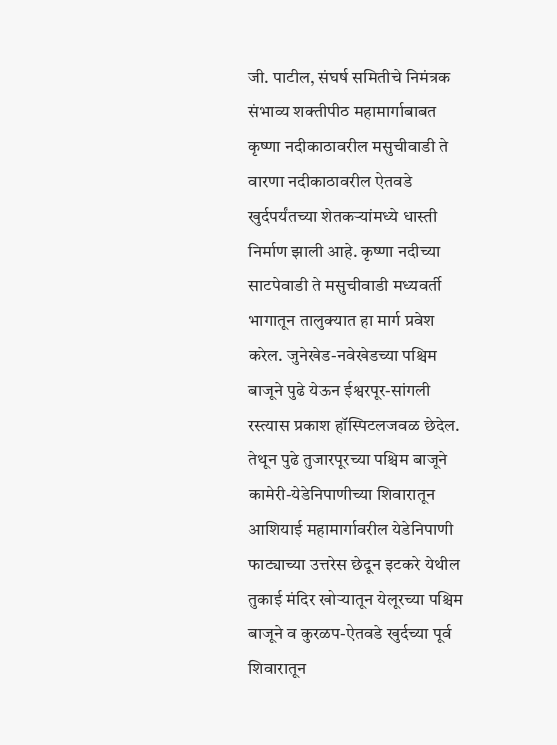जी. पाटील, संघर्ष समितीचे निमंत्रक
संभाव्य शक्तीपीठ महामार्गाबाबत कृष्णा नदीकाठावरील मसुचीवाडी ते वारणा नदीकाठावरील ऐतवडे खुर्दपर्यंतच्या शेतकऱ्यांमध्ये धास्ती निर्माण झाली आहे. कृष्णा नदीच्या साटपेवाडी ते मसुचीवाडी मध्यवर्ती भागातून तालुक्यात हा मार्ग प्रवेश करेल. जुनेखेड-नवेखेडच्या पश्चिम बाजूने पुढे येऊन ईश्वरपूर-सांगली रस्त्यास प्रकाश हॉस्पिटलजवळ छेदेल. तेथून पुढे तुजारपूरच्या पश्चिम बाजूने कामेरी-येडेनिपाणीच्या शिवारातून आशियाई महामार्गावरील येडेनिपाणी फाट्याच्या उत्तरेस छेदून इटकरे येथील तुकाई मंदिर खोऱ्यातून येलूरच्या पश्चिम बाजूने व कुरळप-ऐतवडे खुर्दच्या पूर्व शिवारातून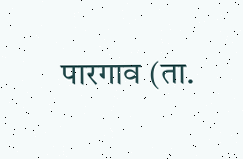पारगाव (ता.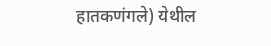हातकणंगले) येथील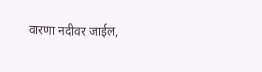वारणा नदीवर जाईल,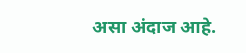असा अंदाज आहे.